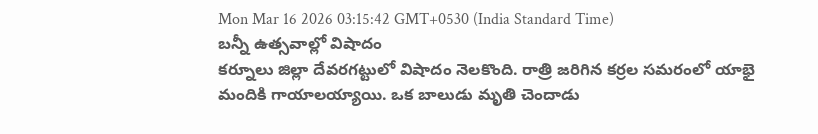Mon Mar 16 2026 03:15:42 GMT+0530 (India Standard Time)
బన్నీ ఉత్సవాల్లో విషాదం
కర్నూలు జిల్లా దేవరగట్టులో విషాదం నెలకొంది. రాత్రి జరిగిన కర్రల సమరంలో యాభై మందికి గాయాలయ్యాయి. ఒక బాలుడు మృతి చెందాడు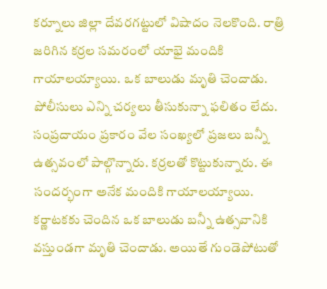కర్నూలు జిల్లా దేవరగట్టులో విషాదం నెలకొంది. రాత్రి జరిగిన కర్రల సమరంలో యాభై మందికి గాయాలయ్యాయి. ఒక బాలుడు మృతి చెందాడు. పోలీసులు ఎన్ని చర్యలు తీసుకున్నా ఫలితం లేదు. సంప్రదాయం ప్రకారం వేల సంఖ్యలో ప్రజలు బన్నీ ఉత్సవంలో పాల్గొన్నారు. కర్రలతో కొట్టుకున్నారు. ఈ సందర్భంగా అనేక మందికి గాయాలయ్యాయి. కర్ణాటకకు చెందిన ఒక బాలుడు బన్నీ ఉత్సవానికి వస్తుండగా మృతి చెందాడు. అయితే గుండెపోటుతో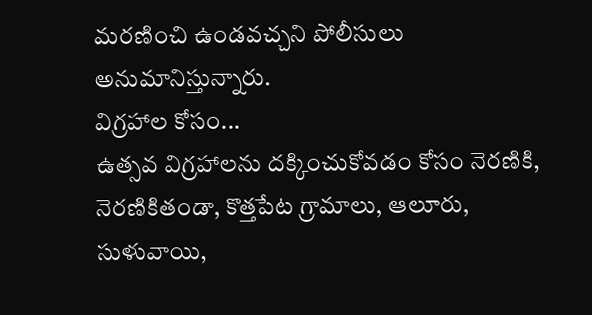మరణించి ఉండవచ్చని పోలీసులు అనుమానిస్తున్నారు.
విగ్రహాల కోసం...
ఉత్సవ విగ్రహాలను దక్కించుకోవడం కోసం నెరణికి, నెరణికితండా, కొత్తపేట గ్రామాలు, ఆలూరు, సుళువాయి,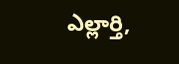ఎల్లార్తి,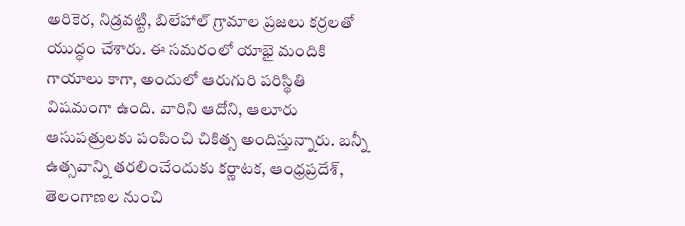అరికెర, నిడ్రవట్టి, బిలేహాల్ గ్రామాల ప్రజలు కర్రలతో యుద్ధం చేశారు. ఈ సమరంలో యాభై మందికి గాయాలు కాగా, అందులో ఆరుగురి పరిస్థితి విషమంగా ఉంది. వారిని ఆదోని, ఆలూరు ఆసుపత్రులకు పంపించి చికిత్స అందిస్తున్నారు. బన్నీ ఉత్సవాన్ని తరలించేందుకు కర్ణాటక, ఆంధ్రప్రదేశ్, తెలంగాణల నుంచి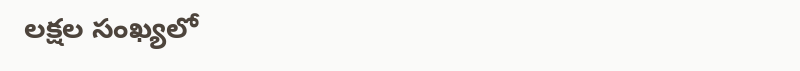లక్షల సంఖ్యలో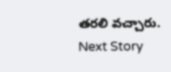తరలి వచ్చారు.
Next Story